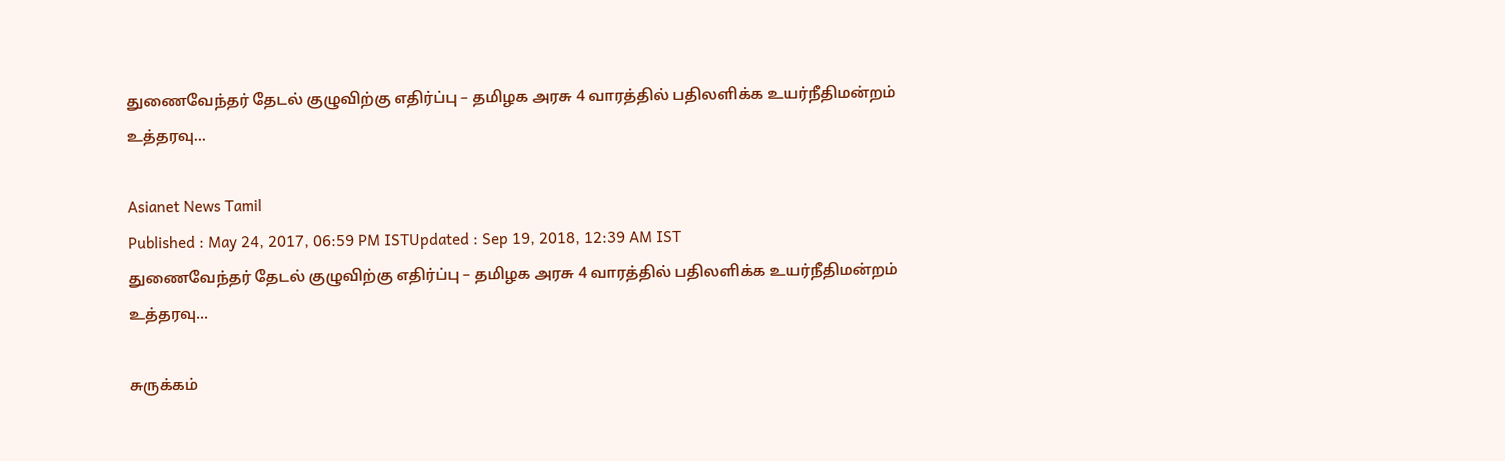துணைவேந்தர் தேடல் குழுவிற்கு எதிர்ப்பு – தமிழக அரசு 4 வாரத்தில் பதிலளிக்க உயர்நீதிமன்றம் உத்தரவு...

Asianet News Tamil
Published : May 24, 2017, 06:59 PM ISTUpdated : Sep 19, 2018, 12:39 AM IST
துணைவேந்தர் தேடல் குழுவிற்கு எதிர்ப்பு – தமிழக அரசு 4 வாரத்தில் பதிலளிக்க உயர்நீதிமன்றம் உத்தரவு...

சுருக்கம்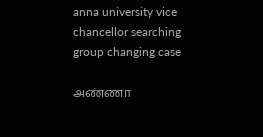anna university vice chancellor searching group changing case

அண்ணா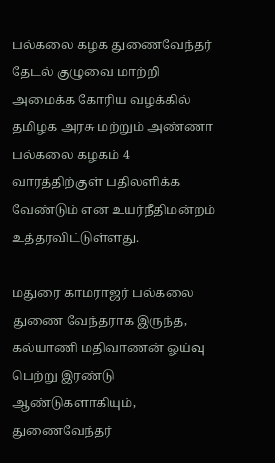பல்கலை கழக துணைவேந்தர் தேடல் குழுவை மாற்றி அமைக்க கோரிய வழக்கில் தமிழக அரசு மற்றும் அண்ணா பல்கலை கழகம் 4 வாரத்திற்குள் பதிலளிக்க வேண்டும் என உயர்நீதிமன்றம் உத்தரவிட்டுள்ளது.

மதுரை காமராஜர் பல்கலை துணை வேந்தராக இருந்த, கல்யாணி மதிவாணன் ஓய்வு பெற்று இரண்டு ஆண்டுகளாகியும், துணைவேந்தர்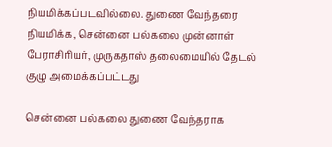நியமிக்கப்படவில்லை. துணை வேந்தரை நியமிக்க, சென்னை பல்கலை முன்னாள் பேராசிரியர், முருகதாஸ் தலைமையில் தேடல் குழு அமைக்கப்பட்டது

சென்னை பல்கலை துணை வேந்தராக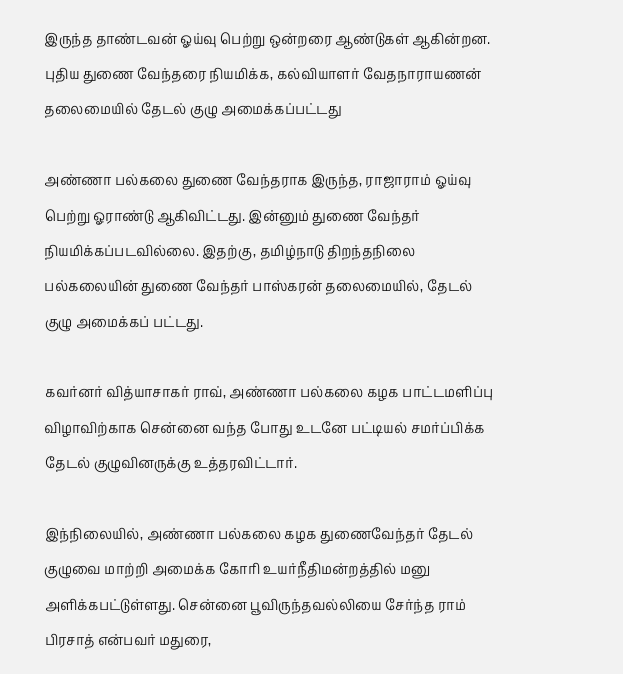இருந்த தாண்டவன் ஓய்வு பெற்று ஒன்றரை ஆண்டுகள் ஆகின்றன. புதிய துணை வேந்தரை நியமிக்க, கல்வியாளர் வேதநாராயணன் தலைமையில் தேடல் குழு அமைக்கப்பட்டது

அண்ணா பல்கலை துணை வேந்தராக இருந்த, ராஜாராம் ஓய்வு பெற்று ஓராண்டு ஆகிவிட்டது. இன்னும் துணை வேந்தர் நியமிக்கப்படவில்லை. இதற்கு, தமிழ்நாடு திறந்தநிலை பல்கலையின் துணை வேந்தர் பாஸ்கரன் தலைமையில், தேடல் குழு அமைக்கப் பட்டது.

கவர்னர் வித்யாசாகர் ராவ், அண்ணா பல்கலை கழக பாட்டமளிப்பு விழாவிற்காக சென்னை வந்த போது உடனே பட்டியல் சமர்ப்பிக்க தேடல் குழுவினருக்கு உத்தரவிட்டார்.

இந்நிலையில், அண்ணா பல்கலை கழக துணைவேந்தர் தேடல் குழுவை மாற்றி அமைக்க கோரி உயர்நீதிமன்றத்தில் மனு அளிக்கபட்டுள்ளது. சென்னை பூவிருந்தவல்லியை சேர்ந்த ராம் பிரசாத் என்பவர் மதுரை,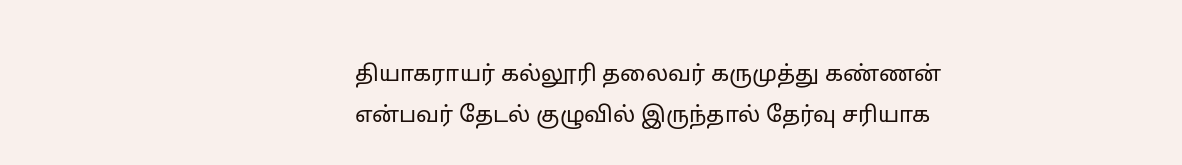தியாகராயர் கல்லூரி தலைவர் கருமுத்து கண்ணன் என்பவர் தேடல் குழுவில் இருந்தால் தேர்வு சரியாக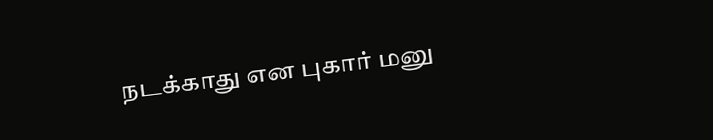நடக்காது என புகார் மனு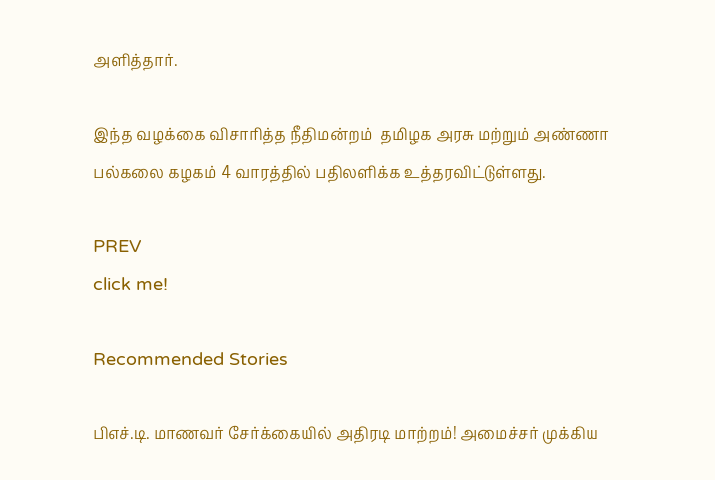அளித்தார்.

இந்த வழக்கை விசாரித்த நீதிமன்றம்  தமிழக அரசு மற்றும் அண்ணா பல்கலை கழகம் 4 வாரத்தில் பதிலளிக்க உத்தரவிட்டுள்ளது.

PREV
click me!

Recommended Stories

பிஎச்.டி. மாணவர் சேர்க்கையில் அதிரடி மாற்றம்! அமைச்சர் முக்கிய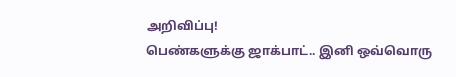அறிவிப்பு!
பெண்களுக்கு ஜாக்பாட்.. இனி ஒவ்வொரு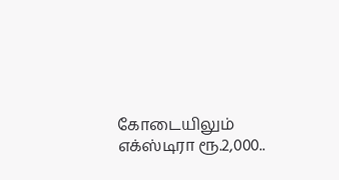கோடையிலும் எக்ஸ்டிரா ரூ.2,000..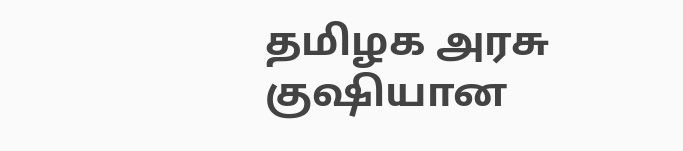தமிழக அரசு குஷியான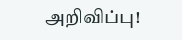அறிவிப்பு!